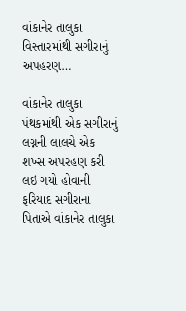વાંકાનેર તાલુકા વિસ્તારમાંથી સગીરાનું અપહરણ…

વાંકાનેર તાલુકા પંથકમાંથી એક સગીરાનું લગ્નની લાલચે એક શખ્સ અપરહણ કરી લઇ ગયો હોવાની ફરિયાદ સગીરાના પિતાએ વાંકાનેર તાલુકા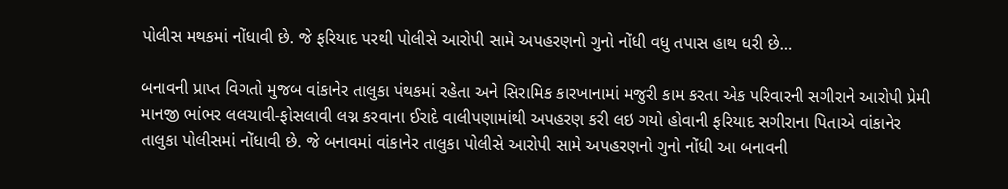પોલીસ મથકમાં નોંધાવી છે. જે ફરિયાદ પરથી પોલીસે આરોપી સામે અપહરણનો ગુનો નોંધી વધુ તપાસ હાથ ધરી છે…

બનાવની પ્રાપ્ત વિગતો મુજબ વાંકાનેર તાલુકા પંથકમાં રહેતા અને સિરામિક કારખાનામાં મજુરી કામ કરતા એક પરિવારની સગીરાને આરોપી પ્રેમી માનજી ભાંભર લલચાવી-ફોસલાવી લગ્ન કરવાના ઈરાદે વાલીપણામાંથી અપહરણ કરી લઇ ગયો હોવાની ફરિયાદ સગીરાના પિતાએ વાંકાનેર તાલુકા પોલીસમાં નોંધાવી છે. જે બનાવમાં વાંકાનેર તાલુકા પોલીસે આરોપી સામે અપહરણનો ગુનો નોંધી આ બનાવની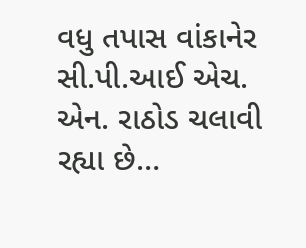વધુ તપાસ વાંકાનેર સી.પી.આઈ એચ. એન. રાઠોડ ચલાવી રહ્યા છે…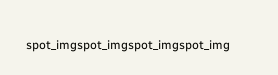spot_imgspot_imgspot_imgspot_img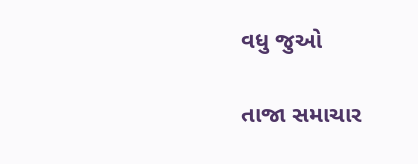વધુ જુઓ

તાજા સમાચાર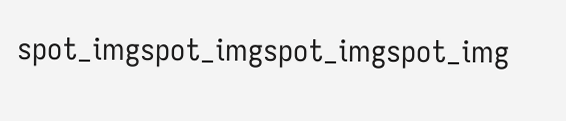spot_imgspot_imgspot_imgspot_img